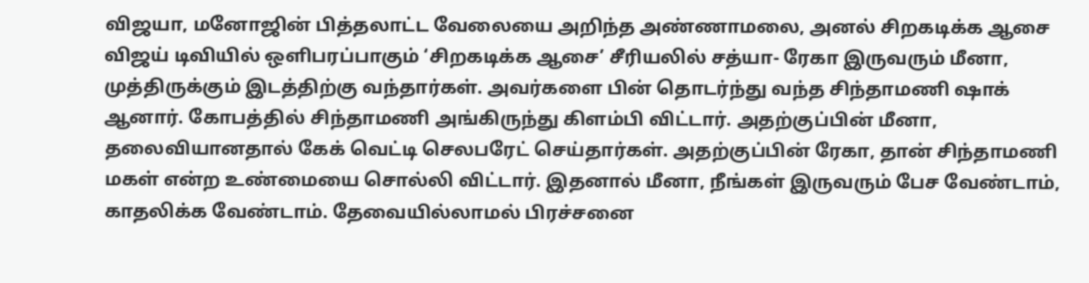விஜயா, மனோஜின் பித்தலாட்ட வேலையை அறிந்த அண்ணாமலை, அனல் சிறகடிக்க ஆசை
விஜய் டிவியில் ஒளிபரப்பாகும் ‘சிறகடிக்க ஆசை’ சீரியலில் சத்யா- ரேகா இருவரும் மீனா, முத்திருக்கும் இடத்திற்கு வந்தார்கள். அவர்களை பின் தொடர்ந்து வந்த சிந்தாமணி ஷாக் ஆனார். கோபத்தில் சிந்தாமணி அங்கிருந்து கிளம்பி விட்டார். அதற்குப்பின் மீனா, தலைவியானதால் கேக் வெட்டி செலபரேட் செய்தார்கள். அதற்குப்பின் ரேகா, தான் சிந்தாமணி மகள் என்ற உண்மையை சொல்லி விட்டார். இதனால் மீனா, நீங்கள் இருவரும் பேச வேண்டாம், காதலிக்க வேண்டாம். தேவையில்லாமல் பிரச்சனை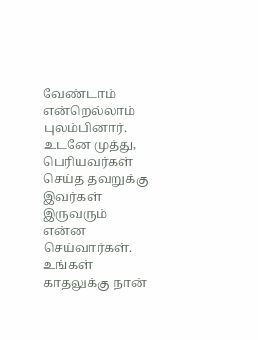வேண்டாம் என்றெல்லாம் புலம்பினார். உடனே முத்து, பெரியவர்கள் செய்த தவறுக்கு இவர்கள் இருவரும் என்ன செய்வார்கள்.
உங்கள் காதலுக்கு நான்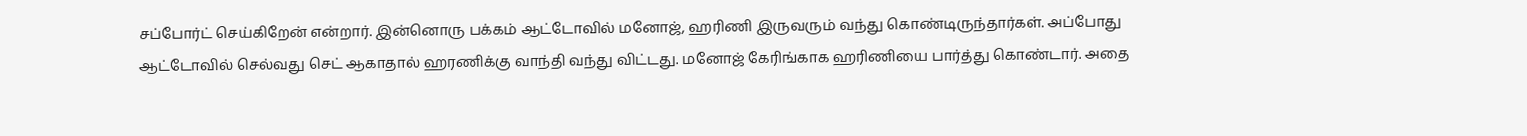சப்போர்ட் செய்கிறேன் என்றார். இன்னொரு பக்கம் ஆட்டோவில் மனோஜ், ஹரிணி இருவரும் வந்து கொண்டிருந்தார்கள். அப்போது ஆட்டோவில் செல்வது செட் ஆகாதால் ஹரணிக்கு வாந்தி வந்து விட்டது. மனோஜ் கேரிங்காக ஹரிணியை பார்த்து கொண்டார். அதை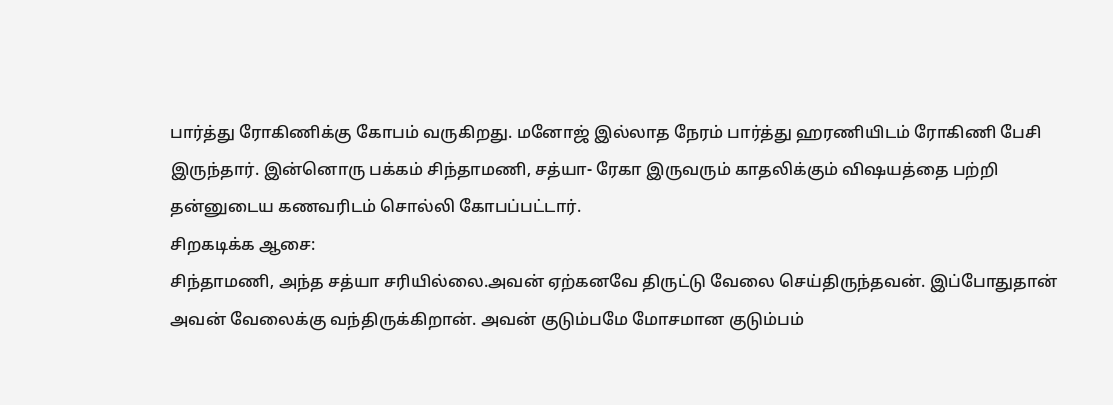பார்த்து ரோகிணிக்கு கோபம் வருகிறது. மனோஜ் இல்லாத நேரம் பார்த்து ஹரணியிடம் ரோகிணி பேசி இருந்தார். இன்னொரு பக்கம் சிந்தாமணி, சத்யா- ரேகா இருவரும் காதலிக்கும் விஷயத்தை பற்றி தன்னுடைய கணவரிடம் சொல்லி கோபப்பட்டார்.
சிறகடிக்க ஆசை:
சிந்தாமணி, அந்த சத்யா சரியில்லை.அவன் ஏற்கனவே திருட்டு வேலை செய்திருந்தவன். இப்போதுதான் அவன் வேலைக்கு வந்திருக்கிறான். அவன் குடும்பமே மோசமான குடும்பம்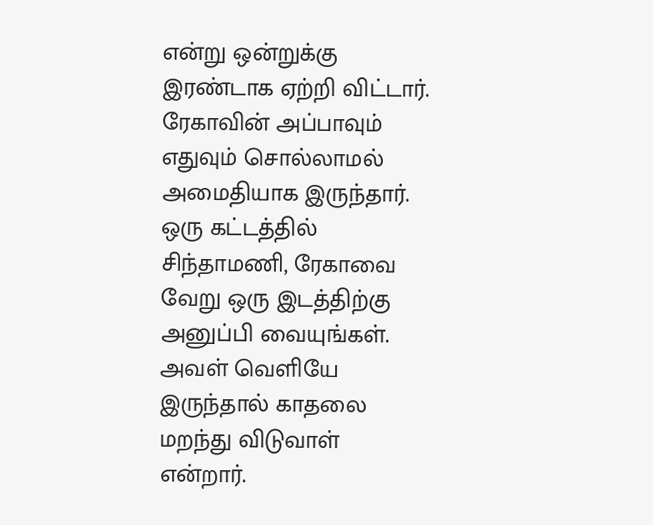என்று ஒன்றுக்கு இரண்டாக ஏற்றி விட்டார். ரேகாவின் அப்பாவும் எதுவும் சொல்லாமல் அமைதியாக இருந்தார். ஒரு கட்டத்தில் சிந்தாமணி, ரேகாவை வேறு ஒரு இடத்திற்கு அனுப்பி வையுங்கள். அவள் வெளியே இருந்தால் காதலை மறந்து விடுவாள் என்றார்.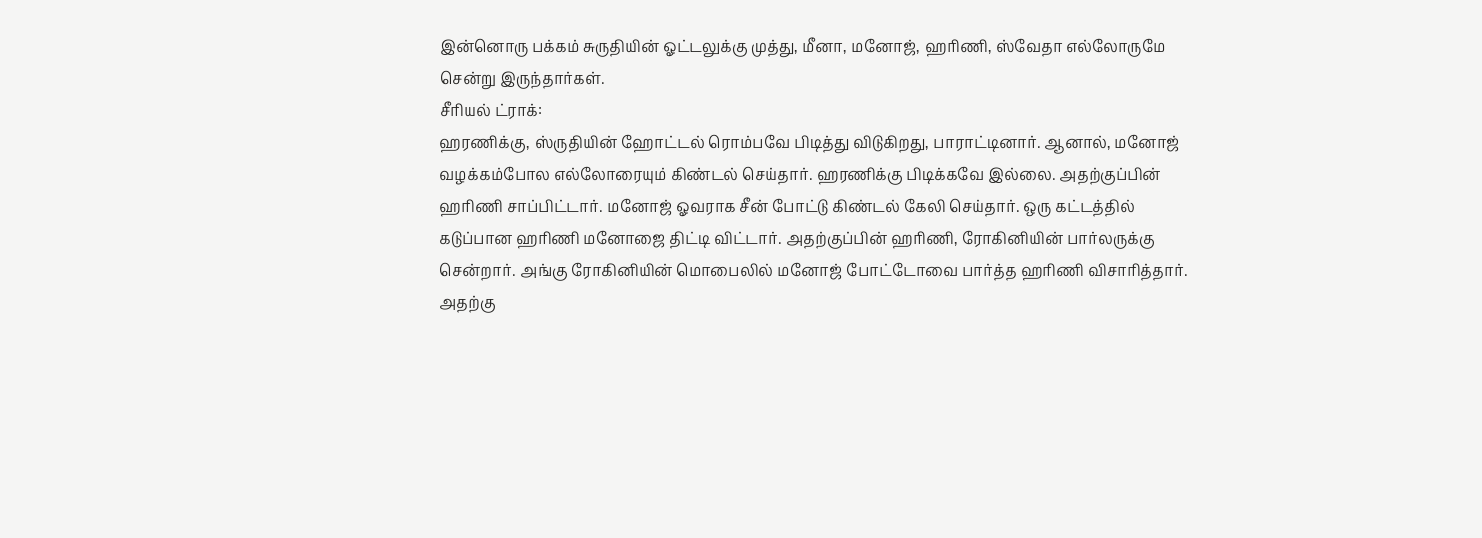இன்னொரு பக்கம் சுருதியின் ஓட்டலுக்கு முத்து, மீனா, மனோஜ், ஹரிணி, ஸ்வேதா எல்லோருமே சென்று இருந்தார்கள்.
சீரியல் ட்ராக்:
ஹரணிக்கு, ஸ்ருதியின் ஹோட்டல் ரொம்பவே பிடித்து விடுகிறது, பாராட்டினார். ஆனால், மனோஜ் வழக்கம்போல எல்லோரையும் கிண்டல் செய்தார். ஹரணிக்கு பிடிக்கவே இல்லை. அதற்குப்பின் ஹரிணி சாப்பிட்டார். மனோஜ் ஓவராக சீன் போட்டு கிண்டல் கேலி செய்தார். ஒரு கட்டத்தில் கடுப்பான ஹரிணி மனோஜை திட்டி விட்டார். அதற்குப்பின் ஹரிணி, ரோகினியின் பார்லருக்கு சென்றார். அங்கு ரோகினியின் மொபைலில் மனோஜ் போட்டோவை பார்த்த ஹரிணி விசாரித்தார். அதற்கு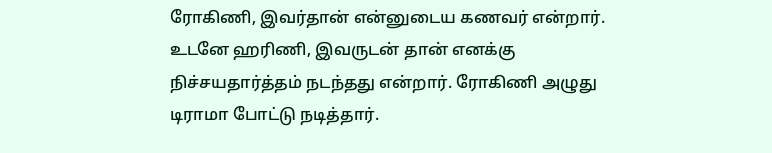ரோகிணி, இவர்தான் என்னுடைய கணவர் என்றார். உடனே ஹரிணி, இவருடன் தான் எனக்கு நிச்சயதார்த்தம் நடந்தது என்றார். ரோகிணி அழுது டிராமா போட்டு நடித்தார்.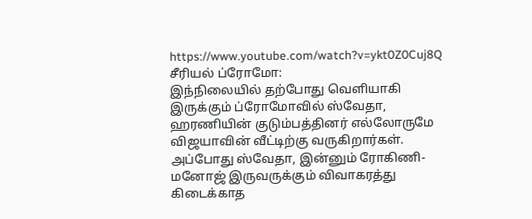https://www.youtube.com/watch?v=ykt0Z0Cuj8Q
சீரியல் ப்ரோமோ:
இந்நிலையில் தற்போது வெளியாகி இருக்கும் ப்ரோமோவில் ஸ்வேதா, ஹரணியின் குடும்பத்தினர் எல்லோருமே விஜயாவின் வீட்டிற்கு வருகிறார்கள். அப்போது ஸ்வேதா, இன்னும் ரோகிணி- மனோஜ் இருவருக்கும் விவாகரத்து கிடைக்காத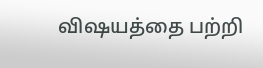விஷயத்தை பற்றி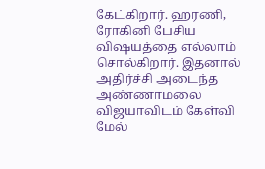கேட்கிறார். ஹரணி, ரோகினி பேசிய விஷயத்தை எல்லாம் சொல்கிறார். இதனால் அதிர்ச்சி அடைந்த அண்ணாமலை விஜயாவிடம் கேள்வி மேல்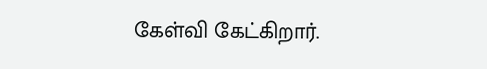கேள்வி கேட்கிறார்.